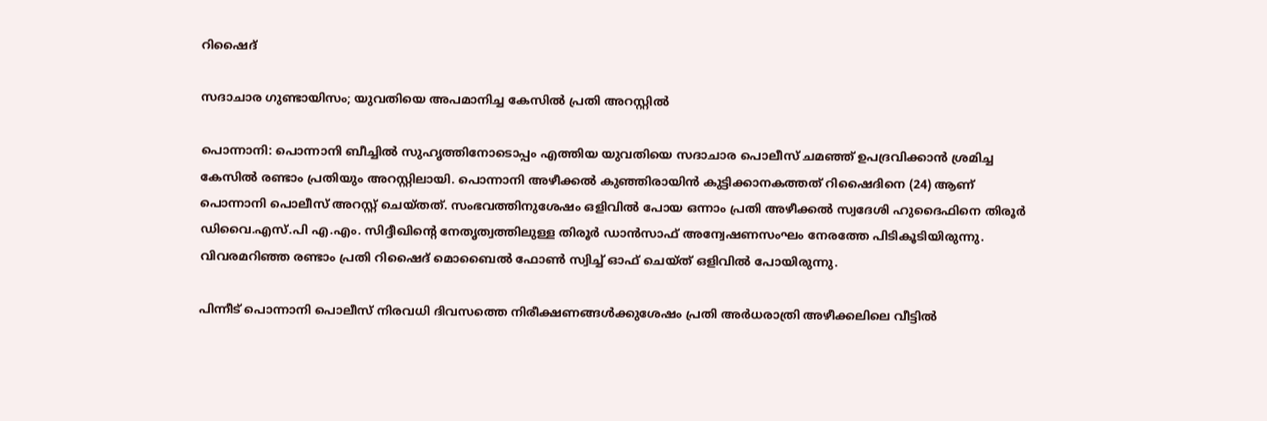റിഷൈദ്

സദാചാര ഗുണ്ടായിസം; യുവതിയെ അപമാനിച്ച കേസിൽ പ്രതി അറസ്റ്റിൽ

പൊന്നാനി: പൊന്നാനി ബീച്ചിൽ സുഹൃത്തിനോടൊപ്പം എത്തിയ യുവതിയെ സദാചാര പൊലീസ് ചമഞ്ഞ് ഉപദ്രവിക്കാൻ ശ്രമിച്ച കേസിൽ രണ്ടാം പ്രതിയും അറസ്റ്റിലായി. പൊന്നാനി അഴീക്കൽ കുഞ്ഞിരായിൻ കുട്ടിക്കാനകത്തത് റിഷൈദിനെ (24) ആണ് പൊന്നാനി പൊലീസ് അറസ്റ്റ് ചെയ്തത്. സംഭവത്തിനുശേഷം ഒളിവിൽ പോയ ഒന്നാം പ്രതി അഴീക്കൽ സ്വദേശി ഹുദൈഫിനെ തിരൂർ ഡിവൈ.എസ്.പി എ.എം. സിദ്ദീഖിന്റെ നേതൃത്വത്തിലുള്ള തിരൂർ ഡാൻസാഫ് അന്വേഷണസംഘം നേരത്തേ പിടികൂടിയിരുന്നു. വിവരമറിഞ്ഞ രണ്ടാം പ്രതി റിഷൈദ് മൊബൈൽ ഫോൺ സ്വിച്ച് ഓഫ്‌ ചെയ്ത് ഒളിവിൽ പോയിരുന്നു.

പിന്നീട് പൊന്നാനി പൊലീസ് നിരവധി ദിവസത്തെ നിരീക്ഷണങ്ങൾക്കുശേഷം പ്രതി അർധരാത്രി അഴീക്കലിലെ വീട്ടിൽ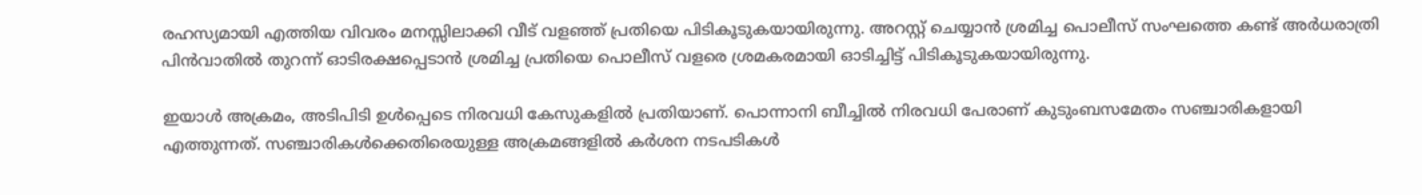രഹസ്യമായി എത്തിയ വിവരം മനസ്സിലാക്കി വീട് വളഞ്ഞ് പ്രതിയെ പിടികൂടുകയായിരുന്നു. അറസ്റ്റ് ചെയ്യാൻ ശ്രമിച്ച പൊലീസ് സംഘത്തെ കണ്ട് അർധരാത്രി പിൻവാതിൽ തുറന്ന് ഓടിരക്ഷപ്പെടാൻ ശ്രമിച്ച പ്രതിയെ പൊലീസ് വളരെ ശ്രമകരമായി ഓടിച്ചിട്ട്‌ പിടികൂടുകയായിരുന്നു.

ഇയാൾ അക്രമം, അടിപിടി ഉൾപ്പെടെ നിരവധി കേസുകളിൽ പ്രതിയാണ്. പൊന്നാനി ബീച്ചിൽ നിരവധി പേരാണ് കുടുംബസമേതം സഞ്ചാരികളായി എത്തുന്നത്. സഞ്ചാരികൾക്കെതിരെയുള്ള അക്രമങ്ങളിൽ കർശന നടപടികൾ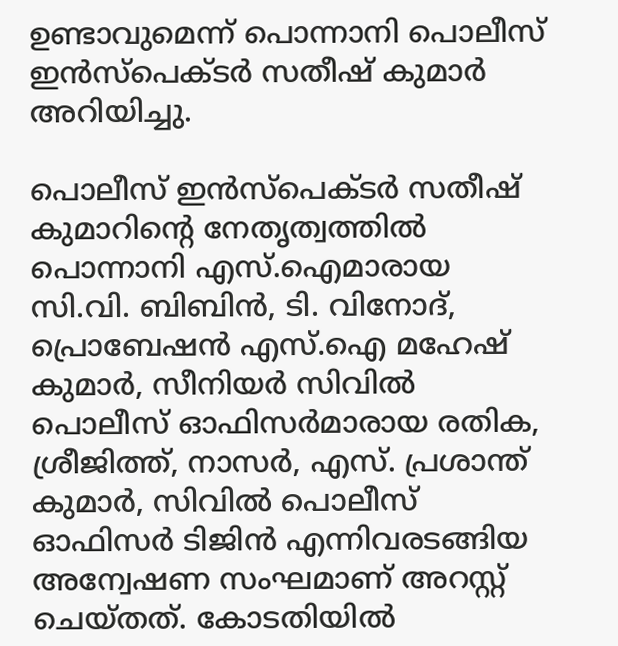ഉണ്ടാവുമെന്ന് പൊന്നാനി പൊലീസ് ഇൻസ്‌പെക്ടർ സതീഷ് കുമാർ അറിയിച്ചു.

പൊലീസ് ഇൻസ്പെക്ടർ സതീഷ് കുമാറിന്റെ നേതൃത്വത്തിൽ പൊന്നാനി എസ്‌.ഐമാരായ സി.വി. ബിബിൻ, ടി. വിനോദ്, പ്രൊബേഷൻ എസ്‌.ഐ മഹേഷ് കുമാർ, സീനിയർ സിവിൽ പൊലീസ് ഓഫിസർമാരായ രതിക, ശ്രീജിത്ത്, നാസർ, എസ്. പ്രശാന്ത് കുമാർ, സിവിൽ പൊലീസ് ഓഫിസർ ടിജിൻ എന്നിവരടങ്ങിയ അന്വേഷണ സംഘമാണ് അറസ്റ്റ് ചെയ്തത്. കോടതിയിൽ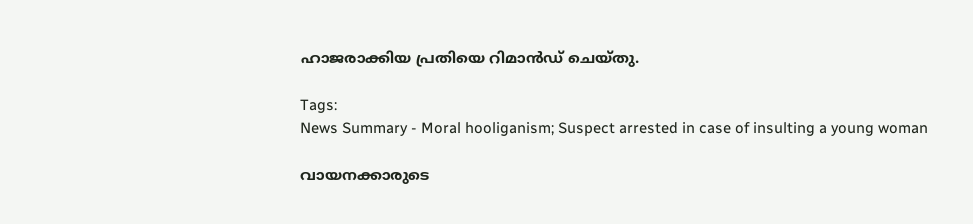ഹാജരാക്കിയ പ്രതിയെ റിമാൻഡ് ചെയ്തു.

Tags:
News Summary - Moral hooliganism; Suspect arrested in case of insulting a young woman

വായനക്കാരുടെ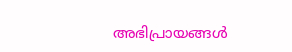അഭിപ്രായങ്ങള്‍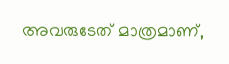അവരുടേത് മാത്രമാണ്,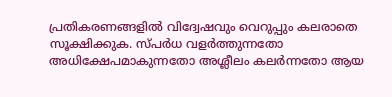പ്രതികരണങ്ങളിൽ വിദ്വേഷവും വെറുപ്പും കലരാതെ സൂക്ഷിക്കുക. സ്പർധ വളർത്തുന്നതോ അധിക്ഷേപമാകുന്നതോ അശ്ലീലം കലർന്നതോ ആയ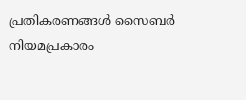പ്രതികരണങ്ങൾ സൈബർ നിയമപ്രകാരം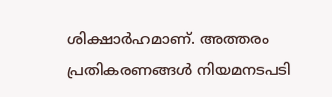ശിക്ഷാർഹമാണ്. അത്തരം പ്രതികരണങ്ങൾ നിയമനടപടി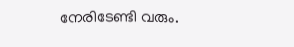നേരിടേണ്ടി വരും.